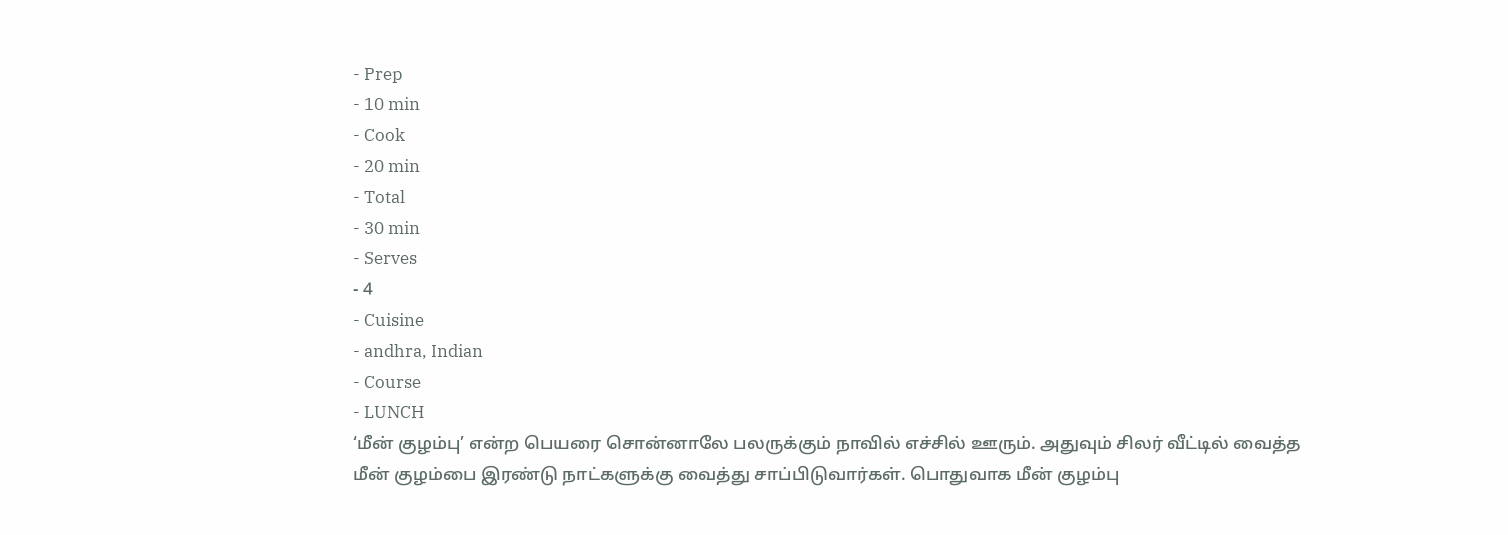- Prep
- 10 min
- Cook
- 20 min
- Total
- 30 min
- Serves
- 4
- Cuisine
- andhra, Indian
- Course
- LUNCH
‘மீன் குழம்பு’ என்ற பெயரை சொன்னாலே பலருக்கும் நாவில் எச்சில் ஊரும். அதுவும் சிலர் வீட்டில் வைத்த மீன் குழம்பை இரண்டு நாட்களுக்கு வைத்து சாப்பிடுவார்கள். பொதுவாக மீன் குழம்பு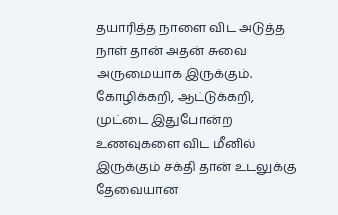தயாரித்த நாளை விட அடுத்த நாள் தான் அதன் சுவை அருமையாக இருக்கும். கோழிக்கறி, ஆட்டுக்கறி, முட்டை இதுபோன்ற உணவுகளை விட மீனில் இருக்கும் சக்தி தான் உடலுக்கு தேவையான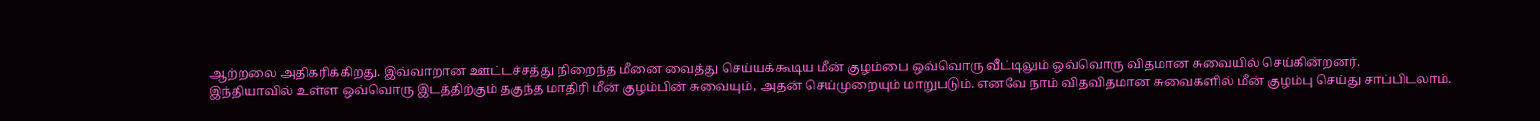ஆற்றலை அதிகரிக்கிறது. இவ்வாறான ஊட்டச்சத்து நிறைந்த மீனை வைத்து செய்யக்கூடிய மீன் குழம்பை ஒவ்வொரு வீட்டிலும் ஒவ்வொரு விதமான சுவையில் செய்கின்றனர்.
இந்தியாவில் உள்ள ஒவ்வொரு இடத்திற்கும் தகுந்த மாதிரி மீன் குழம்பின் சுவையும், அதன் செய்முறையும் மாறுபடும். எனவே நாம் விதவிதமான சுவைகளில் மீன் குழம்பு செய்து சாப்பிடலாம்.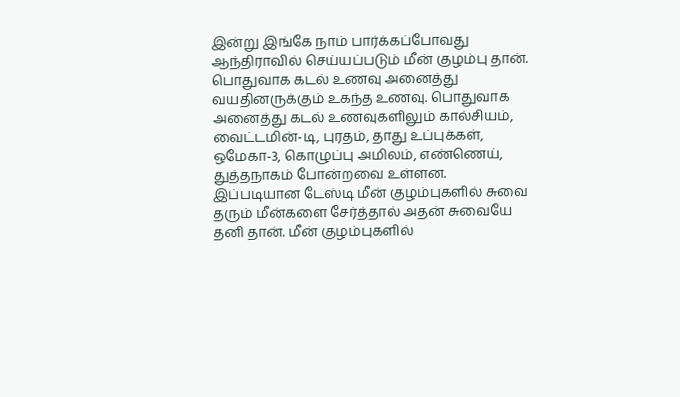இன்று இங்கே நாம் பார்க்கப்போவது ஆந்திராவில் செய்யப்படும் மீன் குழம்பு தான். பொதுவாக கடல் உணவு அனைத்து வயதினருக்கும் உகந்த உணவு. பொதுவாக அனைத்து கடல் உணவுகளிலும் கால்சியம், வைட்டமின்-டி, புரதம், தாது உப்புக்கள், ஒமேகா-3, கொழுப்பு அமிலம், எண்ணெய், துத்தநாகம் போன்றவை உள்ளன.
இப்படியான டேஸ்டி மீன் குழம்புகளில் சுவை தரும் மீன்களை சேர்த்தால் அதன் சுவையே தனி தான். மீன் குழம்புகளில்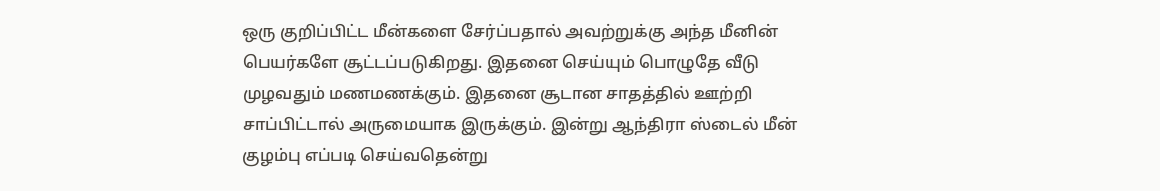ஒரு குறிப்பிட்ட மீன்களை சேர்ப்பதால் அவற்றுக்கு அந்த மீனின் பெயர்களே சூட்டப்படுகிறது. இதனை செய்யும் பொழுதே வீடு முழவதும் மணமணக்கும். இதனை சூடான சாதத்தில் ஊற்றி சாப்பிட்டால் அருமையாக இருக்கும். இன்று ஆந்திரா ஸ்டைல் மீன் குழம்பு எப்படி செய்வதென்று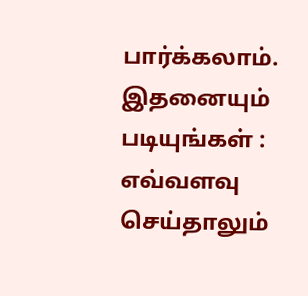பார்க்கலாம்.
இதனையும் படியுங்கள் : எவ்வளவு செய்தாலும்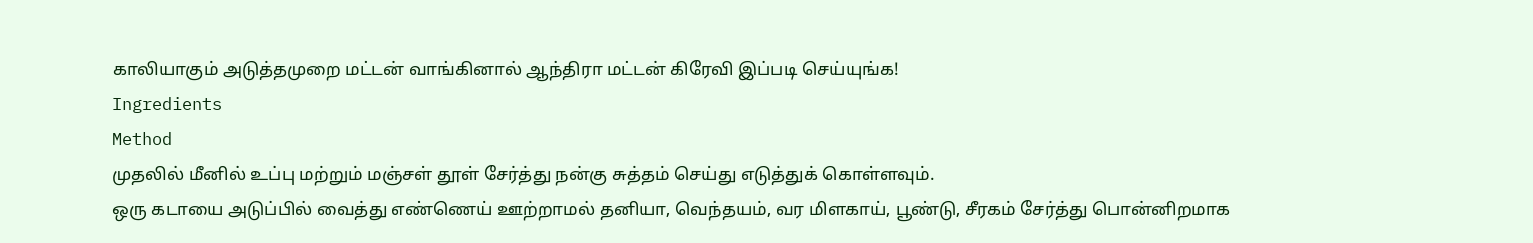காலியாகும் அடுத்தமுறை மட்டன் வாங்கினால் ஆந்திரா மட்டன் கிரேவி இப்படி செய்யுங்க!
Ingredients
Method
முதலில் மீனில் உப்பு மற்றும் மஞ்சள் தூள் சேர்த்து நன்கு சுத்தம் செய்து எடுத்துக் கொள்ளவும்.
ஒரு கடாயை அடுப்பில் வைத்து எண்ணெய் ஊற்றாமல் தனியா, வெந்தயம், வர மிளகாய், பூண்டு, சீரகம் சேர்த்து பொன்னிறமாக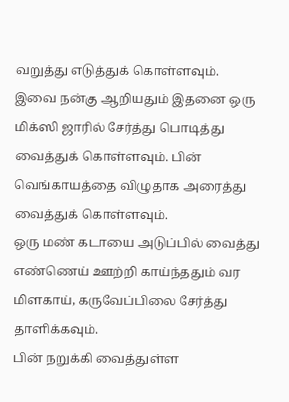வறுத்து எடுத்துக் கொள்ளவும்.
இவை நன்கு ஆறியதும் இதனை ஒரு மிக்ஸி ஜாரில் சேர்த்து பொடித்து வைத்துக் கொள்ளவும். பின் வெங்காயத்தை விழுதாக அரைத்து வைத்துக் கொள்ளவும்.
ஒரு மண் கடாயை அடுப்பில் வைத்து எண்ணெய் ஊற்றி காய்ந்ததும் வர மிளகாய், கருவேப்பிலை சேர்த்து தாளிக்கவும்.
பின் நறுக்கி வைத்துள்ள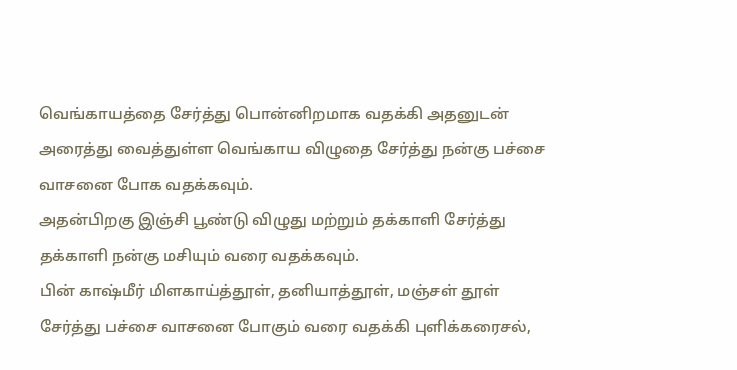வெங்காயத்தை சேர்த்து பொன்னிறமாக வதக்கி அதனுடன் அரைத்து வைத்துள்ள வெங்காய விழுதை சேர்த்து நன்கு பச்சை வாசனை போக வதக்கவும்.
அதன்பிறகு இஞ்சி பூண்டு விழுது மற்றும் தக்காளி சேர்த்து தக்காளி நன்கு மசியும் வரை வதக்கவும்.
பின் காஷ்மீர் மிளகாய்த்தூள், தனியாத்தூள், மஞ்சள் தூள் சேர்த்து பச்சை வாசனை போகும் வரை வதக்கி புளிக்கரைசல்,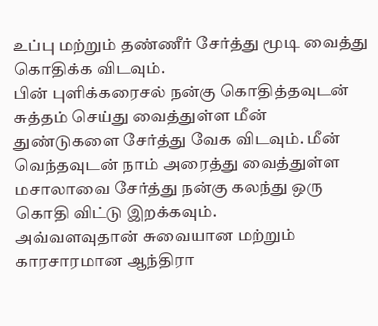உப்பு மற்றும் தண்ணீர் சேர்த்து மூடி வைத்து கொதிக்க விடவும்.
பின் புளிக்கரைசல் நன்கு கொதித்தவுடன் சுத்தம் செய்து வைத்துள்ள மீன் துண்டுகளை சேர்த்து வேக விடவும். மீன் வெந்தவுடன் நாம் அரைத்து வைத்துள்ள மசாலாவை சேர்த்து நன்கு கலந்து ஒரு கொதி விட்டு இறக்கவும்.
அவ்வளவுதான் சுவையான மற்றும் காரசாரமான ஆந்திரா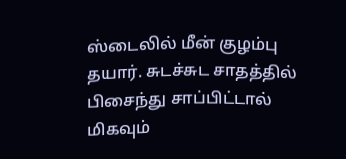ஸ்டைலில் மீன் குழம்பு தயார். சுடச்சுட சாதத்தில் பிசைந்து சாப்பிட்டால் மிகவும்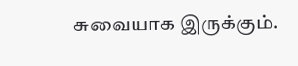சுவையாக இருக்கும்.